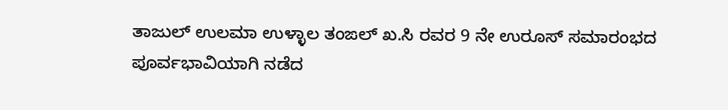ತಾಜುಲ್ ಉಲಮಾ ಉಳ್ಳಾಲ ತಂಙಲ್ ಖ.ಸಿ ರವರ 9 ನೇ ಉರೂಸ್ ಸಮಾರಂಭದ ಪೂರ್ವಭಾವಿಯಾಗಿ ನಡೆದ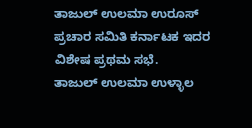ತಾಜುಲ್ ಉಲಮಾ ಉರೂಸ್ ಪ್ರಚಾರ ಸಮಿತಿ ಕರ್ನಾಟಕ ಇದರ ವಿಶೇಷ ಪ್ರಥಮ ಸಭೆ.
ತಾಜುಲ್ ಉಲಮಾ ಉಳ್ಳಾಲ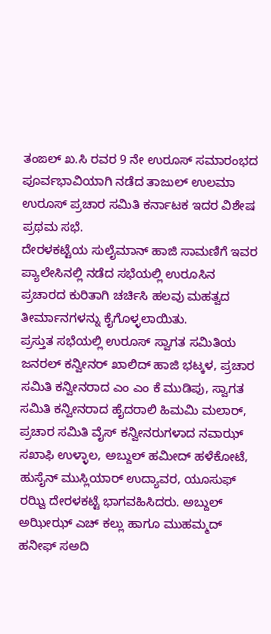ತಂಙಲ್ ಖ.ಸಿ ರವರ 9 ನೇ ಉರೂಸ್ ಸಮಾರಂಭದ ಪೂರ್ವಭಾವಿಯಾಗಿ ನಡೆದ ತಾಜುಲ್ ಉಲಮಾ ಉರೂಸ್ ಪ್ರಚಾರ ಸಮಿತಿ ಕರ್ನಾಟಕ ಇದರ ವಿಶೇಷ ಪ್ರಥಮ ಸಭೆ.
ದೇರಳಕಟ್ಟೆಯ ಸುಲೈಮಾನ್ ಹಾಜಿ ಸಾಮಣಿಗೆ ಇವರ ಪ್ಯಾಲೇಸಿನಲ್ಲಿ ನಡೆದ ಸಭೆಯಲ್ಲಿ ಉರೂಸಿನ ಪ್ರಚಾರದ ಕುರಿತಾಗಿ ಚರ್ಚಿಸಿ ಹಲವು ಮಹತ್ವದ ತೀರ್ಮಾನಗಳನ್ನು ಕೈಗೊಳ್ಳಲಾಯಿತು.
ಪ್ರಸ್ತುತ ಸಭೆಯಲ್ಲಿ ಉರೂಸ್ ಸ್ವಾಗತ ಸಮಿತಿಯ ಜನರಲ್ ಕನ್ವೀನರ್ ಖಾಲಿದ್ ಹಾಜಿ ಭಟ್ಕಳ, ಪ್ರಚಾರ ಸಮಿತಿ ಕನ್ವೀನರಾದ ಎಂ ಎಂ ಕೆ ಮುಡಿಪು, ಸ್ವಾಗತ ಸಮಿತಿ ಕನ್ವೀನರಾದ ಹೈದರಾಲಿ ಹಿಮಮಿ ಮಲಾರ್, ಪ್ರಚಾರ ಸಮಿತಿ ವೈಸ್ ಕನ್ವೀನರುಗಳಾದ ನವಾಝ್ ಸಖಾಫಿ ಉಳ್ಳಾಲ, ಅಬ್ದುಲ್ ಹಮೀದ್ ಹಳೆಕೋಟೆ, ಹುಸೈನ್ ಮುಸ್ಲಿಯಾರ್ ಉದ್ಯಾವರ, ಯೂಸುಫ್ ರಝ್ವಿ ದೇರಳಕಟ್ಟೆ ಭಾಗವಹಿಸಿದರು. ಅಬ್ದುಲ್ ಅಝೀಝ್ ಎಚ್ ಕಲ್ಲು ಹಾಗೂ ಮುಹಮ್ಮದ್ ಹನೀಫ್ ಸಅದಿ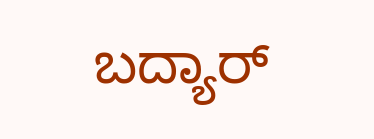ಬದ್ಯಾರ್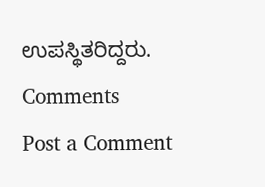ಉಪಸ್ಥಿತರಿದ್ದರು.
Comments
Post a Comment